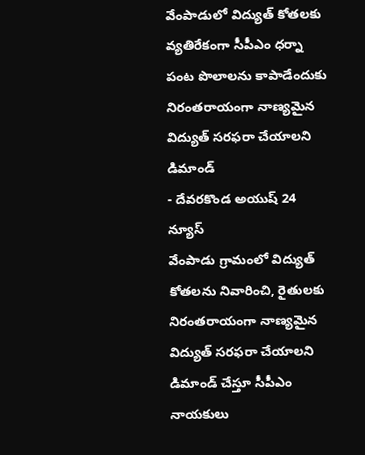వేంపాడులో విద్యుత్ కోతలకు వ్యతిరేకంగా సీపీఎం ధర్నా
పంట పొలాలను కాపాడేందుకు నిరంతరాయంగా నాణ్యమైన విద్యుత్ సరఫరా చేయాలని డిమాండ్
- దేవరకొండ అయుష్ 24 న్యూస్
వేంపాడు గ్రామంలో విద్యుత్ కోతలను నివారించి, రైతులకు నిరంతరాయంగా నాణ్యమైన విద్యుత్ సరఫరా చేయాలని డిమాండ్ చేస్తూ సీపీఎం నాయకులు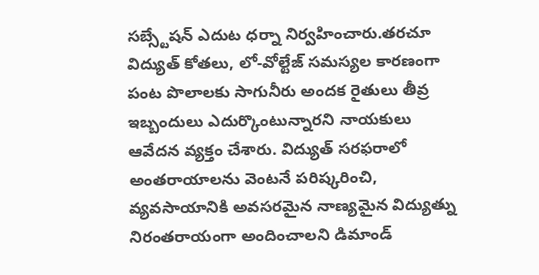సబ్స్టేషన్ ఎదుట ధర్నా నిర్వహించారు.తరచూ విద్యుత్ కోతలు, లో-వోల్టేజ్ సమస్యల కారణంగా పంట పొలాలకు సాగునీరు అందక రైతులు తీవ్ర ఇబ్బందులు ఎదుర్కొంటున్నారని నాయకులు ఆవేదన వ్యక్తం చేశారు. విద్యుత్ సరఫరాలో అంతరాయాలను వెంటనే పరిష్కరించి, వ్యవసాయానికి అవసరమైన నాణ్యమైన విద్యుత్ను నిరంతరాయంగా అందించాలని డిమాండ్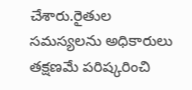చేశారు.రైతుల సమస్యలను అధికారులు తక్షణమే పరిష్కరించి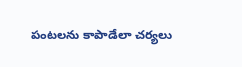పంటలను కాపాడేలా చర్యలు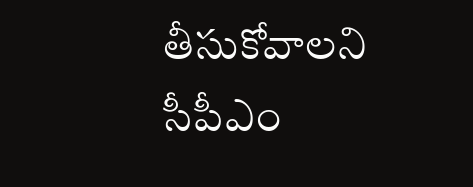తీసుకోవాలని సీపీఎం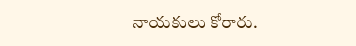నాయకులు కోరారు.